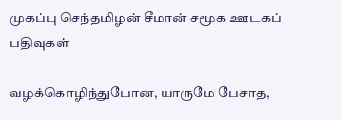முகப்பு செந்தமிழன் சீமான் சமூக ஊடகப் பதிவுகள்

வழக்கொழிந்துபோன, யாருமே பேசாத,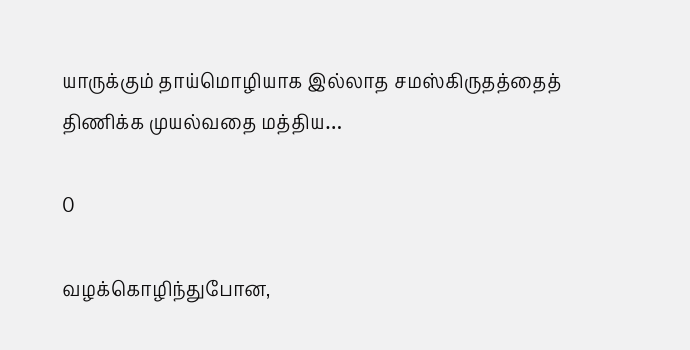யாருக்கும் தாய்மொழியாக இல்லாத சமஸ்கிருதத்தைத் திணிக்க முயல்வதை மத்திய…

0

வழக்கொழிந்துபோன,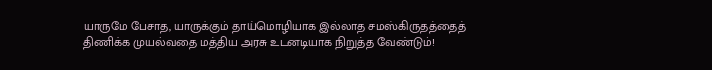யாருமே பேசாத, யாருக்கும் தாய்மொழியாக இல்லாத சமஸ்கிருதத்தைத் திணிக்க முயல்வதை மத்திய அரசு உடனடியாக நிறுத்த வேண்டும்!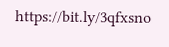https://bit.ly/3qfxsno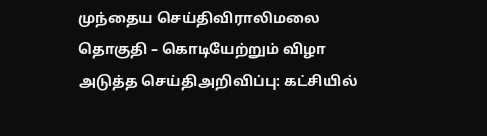முந்தைய செய்திவிராலிமலை தொகுதி – கொடியேற்றும் விழா
அடுத்த செய்திஅறிவிப்பு: கட்சியில்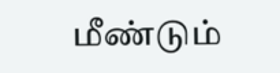மீண்டும்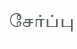சேர்ப்பு